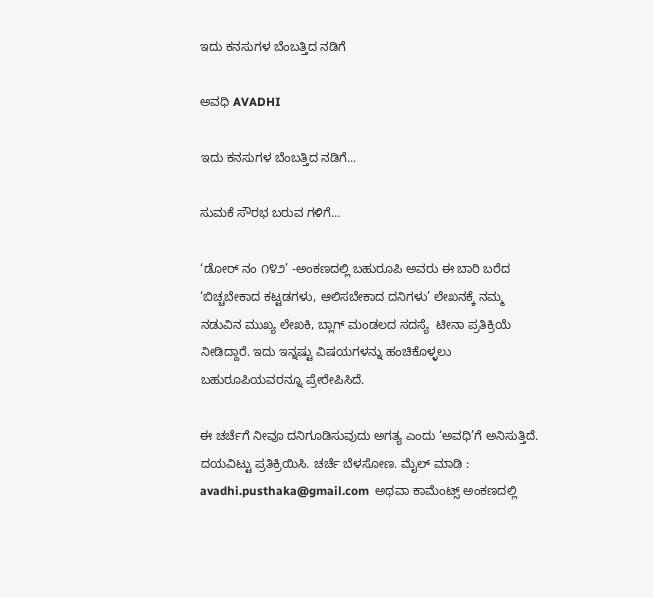ಇದು ಕನಸುಗಳ ಬೆಂಬತ್ತಿದ ನಡಿಗೆ‍

ಅವಧಿ AVADHI

ಇದು ಕನಸುಗಳ ಬೆಂಬತ್ತಿದ ನಡಿಗೆ...

ಸುಮಕೆ ಸೌರಭ ಬರುವ ಗಳಿಗೆ…

‘ಡೋರ್ ನಂ ೧೪೨’ -ಅಂಕಣದಲ್ಲಿ ಬಹುರೂಪಿ ಅವರು ಈ ಬಾರಿ ಬರೆದ ‘ಬಿಚ್ಚಬೇಕಾದ ಕಟ್ಟಡಗಳು, ಆಲಿಸಬೇಕಾದ ದನಿಗಳು’ ಲೇಖನಕ್ಕೆ ನಮ್ಮ ನಡುವಿನ ಮುಖ್ಯ ಲೇಖಕಿ, ಬ್ಲಾಗ್ ಮಂಡಲದ ಸದಸ್ಯೆ  ಟೀನಾ ಪ್ರತಿಕ್ರಿಯೆ ನೀಡಿದ್ದಾರೆ. ಇದು ಇನ್ನಷ್ಟು ವಿಷಯಗಳನ್ನು ಹಂಚಿಕೊಳ್ಳಲು ಬಹುರೂಪಿಯವರನ್ನೂ ಪ್ರೇರೇಪಿಸಿದೆ.

ಈ ಚರ್ಚೆಗೆ ನೀವೂ ದನಿಗೂಡಿಸುವುದು ಅಗತ್ಯ ಎಂದು ‘ಅವಧಿ’ಗೆ ಅನಿಸುತ್ತಿದೆ. ದಯವಿಟ್ಟು ಪ್ರತಿಕ್ರಿಯಿಸಿ. ಚರ್ಚೆ ಬೆಳಸೋಣ. ಮೈಲ್ ಮಾಡಿ : avadhi.pusthaka@gmail.com  ಅಥವಾ ಕಾಮೆಂಟ್ಸ್ ಅಂಕಣದಲ್ಲಿ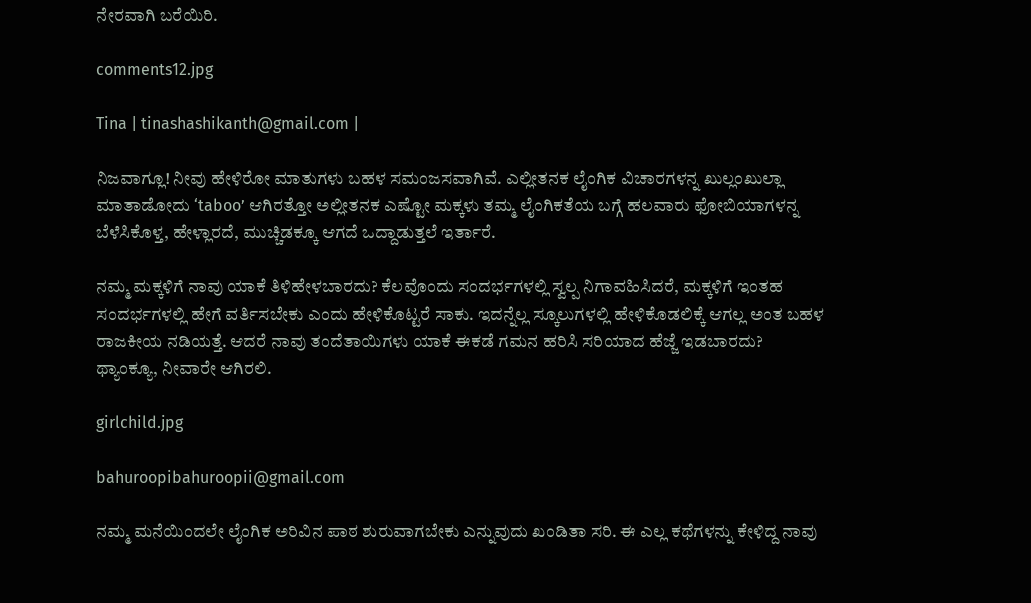ನೇರವಾಗಿ ಬರೆಯಿರಿ.

comments12.jpg

Tina | tinashashikanth@gmail.com |

ನಿಜವಾಗ್ಲೂ! ನೀವು ಹೇಳಿರೋ ಮಾತುಗಳು ಬಹಳ ಸಮಂಜಸವಾಗಿವೆ. ಎಲ್ಲೀತನಕ ಲೈಂಗಿಕ ವಿಚಾರಗಳನ್ನ ಖುಲ್ಲಂಖುಲ್ಲಾ ಮಾತಾಡೋದು ‘taboo’ ಆಗಿರತ್ತೋ ಅಲ್ಲೀತನಕ ಎಷ್ಟೋ ಮಕ್ಕಳು ತಮ್ಮ ಲೈಂಗಿಕತೆಯ ಬಗ್ಗೆ ಹಲವಾರು ಫೋಬಿಯಾಗಳನ್ನ ಬೆಳೆಸಿಕೊಳ್ತ, ಹೇಳ್ಲಾರದೆ, ಮುಚ್ಚಿಡಕ್ಕೂ ಆಗದೆ ಒದ್ದಾಡುತ್ತಲೆ ಇರ್ತಾರೆ.

ನಮ್ಮ ಮಕ್ಕಳಿಗೆ ನಾವು ಯಾಕೆ ತಿಳಿಹೇಳಬಾರದು? ಕೆಲವೊಂದು ಸಂದರ್ಭಗಳಲ್ಲಿ ಸ್ವಲ್ಪ ನಿಗಾವಹಿಸಿದರೆ, ಮಕ್ಕಳಿಗೆ ಇಂತಹ ಸಂದರ್ಭಗಳಲ್ಲಿ ಹೇಗೆ ವರ್ತಿಸಬೇಕು ಎಂದು ಹೇಳಿಕೊಟ್ಟರೆ ಸಾಕು. ಇದನ್ನೆಲ್ಲ ಸ್ಕೂಲುಗಳಲ್ಲಿ ಹೇಳಿಕೊಡಲಿಕ್ಕೆ ಆಗಲ್ಲ ಅಂತ ಬಹಳ ರಾಜಕೀಯ ನಡಿಯತ್ತೆ. ಆದರೆ ನಾವು ತಂದೆತಾಯಿಗಳು ಯಾಕೆ ಈಕಡೆ ಗಮನ ಹರಿಸಿ ಸರಿಯಾದ ಹೆಜ್ಜೆ ಇಡಬಾರದು?
ಥ್ಯಾಂಕ್ಯೂ, ನೀವಾರೇ ಆಗಿರಲಿ.

girlchild.jpg

bahuroopibahuroopii@gmail.com

ನಮ್ಮ ಮನೆಯಿಂದಲೇ ಲೈಂಗಿಕ ಅರಿವಿನ ಪಾಠ ಶುರುವಾಗಬೇಕು ಎನ್ನುವುದು ಖಂಡಿತಾ ಸರಿ. ಈ ಎಲ್ಲ ಕಥೆಗಳನ್ನು ಕೇಳಿದ್ದ ನಾವು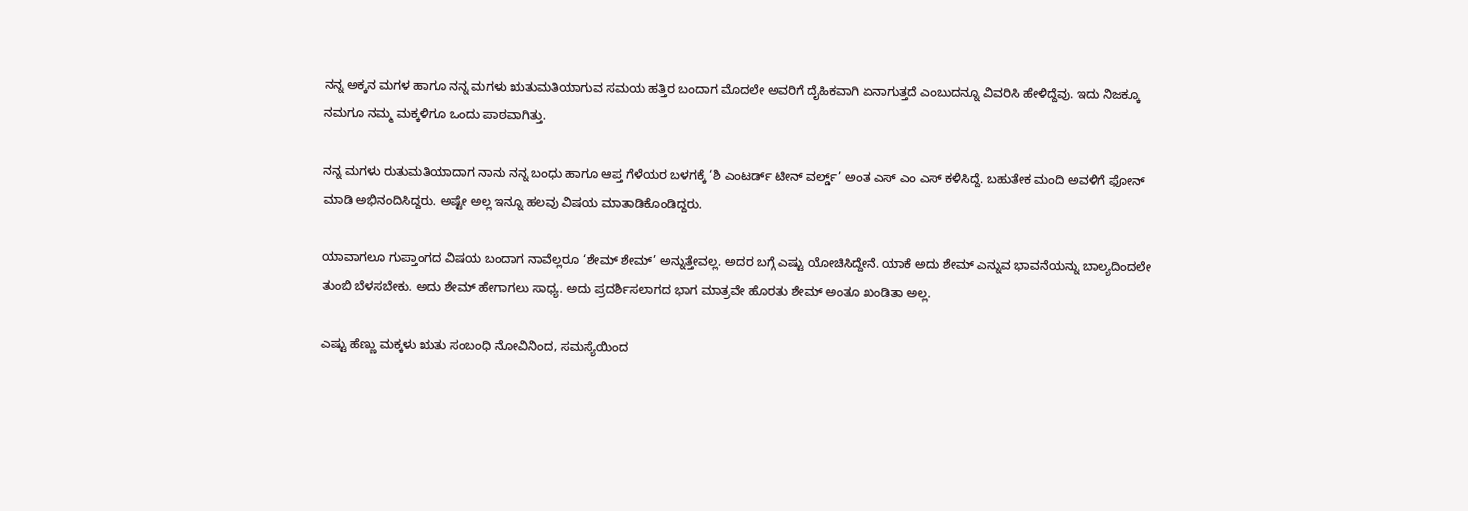ನನ್ನ ಅಕ್ಕನ ಮಗಳ ಹಾಗೂ ನನ್ನ ಮಗಳು ಋತುಮತಿಯಾಗುವ ಸಮಯ ಹತ್ತಿರ ಬಂದಾಗ ಮೊದಲೇ ಅವರಿಗೆ ದೈಹಿಕವಾಗಿ ಏನಾಗುತ್ತದೆ ಎಂಬುದನ್ನೂ ವಿವರಿಸಿ ಹೇಳಿದ್ದೆವು. ಇದು ನಿಜಕ್ಕೂ ನಮಗೂ ನಮ್ಮ ಮಕ್ಕಳಿಗೂ ಒಂದು ಪಾಠವಾಗಿತ್ತು.

ನನ್ನ ಮಗಳು ರುತುಮತಿಯಾದಾಗ ನಾನು ನನ್ನ ಬಂಧು ಹಾಗೂ ಆಪ್ತ ಗೆಳೆಯರ ಬಳಗಕ್ಕೆ ‘ಶಿ ಎಂಟರ್ಡ್ ಟೀನ್ ವರ್ಲ್ಡ್’ ಅಂತ ಎಸ್ ಎಂ ಎಸ್ ಕಳಿಸಿದ್ದೆ. ಬಹುತೇಕ ಮಂದಿ ಅವಳಿಗೆ ಫೋನ್ ಮಾಡಿ ಅಭಿನಂದಿಸಿದ್ದರು. ಅಷ್ಟೇ ಅಲ್ಲ ಇನ್ನೂ ಹಲವು ವಿಷಯ ಮಾತಾಡಿಕೊಂಡಿದ್ದರು.

ಯಾವಾಗಲೂ ಗುಪ್ತಾಂಗದ ವಿಷಯ ಬಂದಾಗ ನಾವೆಲ್ಲರೂ ‘ಶೇಮ್ ಶೇಮ್’ ಅನ್ನುತ್ತೇವಲ್ಲ. ಅದರ ಬಗ್ಗೆ ಎಷ್ಟು ಯೋಚಿಸಿದ್ದೇನೆ. ಯಾಕೆ ಅದು ಶೇಮ್ ಎನ್ನುವ ಭಾವನೆಯನ್ನು ಬಾಲ್ಯದಿಂದಲೇ ತುಂಬಿ ಬೆಳಸಬೇಕು. ಅದು ಶೇಮ್ ಹೇಗಾಗಲು ಸಾಧ್ಯ. ಅದು ಪ್ರದರ್ಶಿಸಲಾಗದ ಭಾಗ ಮಾತ್ರವೇ ಹೊರತು ಶೇಮ್ ಅಂತೂ ಖಂಡಿತಾ ಅಲ್ಲ.

ಎಷ್ಟು ಹೆಣ್ಣು ಮಕ್ಕಳು ಋತು ಸಂಬಂಧಿ ನೋವಿನಿಂದ, ಸಮಸ್ಯೆಯಿಂದ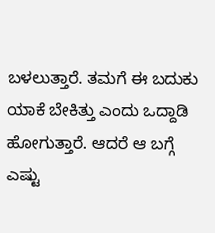ಬಳಲುತ್ತಾರೆ. ತಮಗೆ ಈ ಬದುಕು ಯಾಕೆ ಬೇಕಿತ್ತು ಎಂದು ಒದ್ದಾಡಿ ಹೋಗುತ್ತಾರೆ. ಆದರೆ ಆ ಬಗ್ಗೆ ಎಷ್ಟು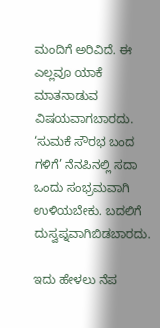ಮಂದಿಗೆ ಅರಿವಿದೆ. ಈ ಎಲ್ಲವೂ ಯಾಕೆ ಮಾತನಾಡುವ ವಿಷಯವಾಗಬಾರದು. ‘ಸುಮಕೆ ಸೌರಭ ಬಂದ ಗಳಿಗೆ’ ನೆನಪಿನಲ್ಲಿ ಸದಾ ಒಂದು ಸಂಭ್ರಮವಾಗಿ ಉಳಿಯಬೇಕು. ಬದಲಿಗೆ ದುಸ್ವಪ್ನವಾಗಿಬಿಡಬಾರದು.

ಇದು ಹೇಳಲು ನೆಪ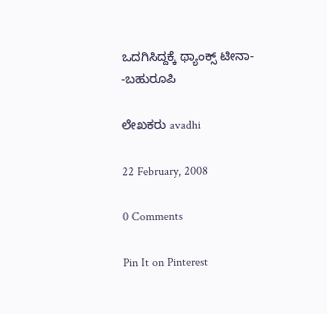ಒದಗಿಸಿದ್ದಕ್ಕೆ ಥ್ಯಾಂಕ್ಸ್ ಟೀನಾ-
-ಬಹುರೂಪಿ

ಲೇಖಕರು avadhi

22 February, 2008

0 Comments

Pin It on Pinterest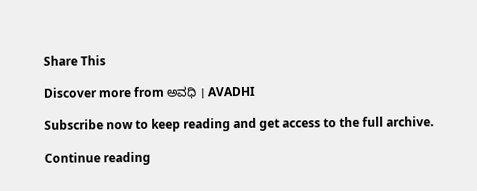Share This

Discover more from ಅವಧಿ । AVADHI

Subscribe now to keep reading and get access to the full archive.

Continue reading